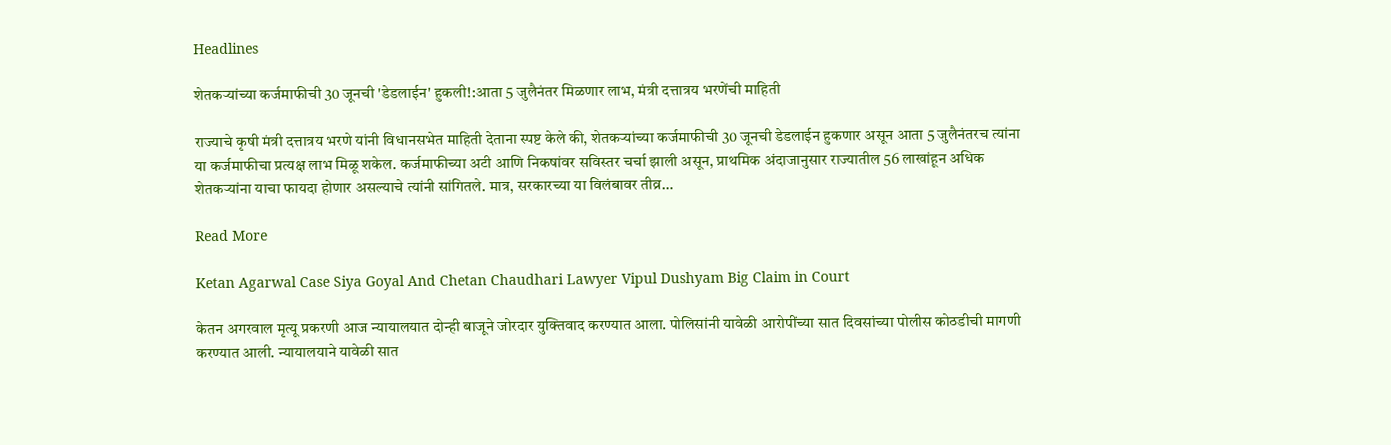Headlines

शेतकऱ्यांच्या कर्जमाफीची 30 जूनची 'डेडलाईन' हुकली!:आता 5 जुलैनंतर मिळणार लाभ, मंत्री दत्तात्रय भरणेंची माहिती

राज्याचे कृषी मंत्री दत्तात्रय भरणे यांनी विधानसभेत माहिती देताना स्पष्ट केले की, शेतकऱ्यांच्या कर्जमाफीची 30 जूनची डेडलाईन हुकणार असून आता 5 जुलैनंतरच त्यांना या कर्जमाफीचा प्रत्यक्ष लाभ मिळू शकेल. कर्जमाफीच्या अटी आणि निकषांवर सविस्तर चर्चा झाली असून, प्राथमिक अंदाजानुसार राज्यातील 56 लाखांहून अधिक शेतकऱ्यांना याचा फायदा होणार असल्याचे त्यांनी सांगितले. मात्र, सरकारच्या या विलंबावर तीव्र…

Read More

Ketan Agarwal Case Siya Goyal And Chetan Chaudhari Lawyer Vipul Dushyam Big Claim in Court

केतन अगरवाल मृत्यू प्रकरणी आज न्यायालयात दोन्ही बाजूने जोरदार युक्तिवाद करण्यात आला. पोलिसांनी यावेळी आरोपींच्या सात दिवसांच्या पोलीस कोठडीची मागणी करण्यात आली. न्यायालयाने यावेळी सात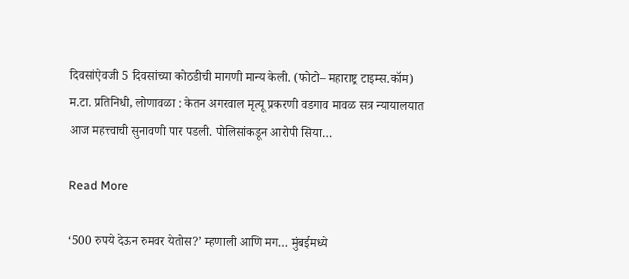दिवसांऐवजी 5 दिवसांच्या कोठडीची मागणी मान्य केली. (फोटो– महाराष्ट्र टाइम्स.कॉम) म.टा. प्रतिनिधी, लोणावळा : केतन अगरवाल मृत्यू प्रकरणी वडगाव मावळ सत्र न्यायालयात आज महत्त्वाची सुनावणी पार पडली. पोलिसांकडून आरोपी सिया…

Read More

‘500 रुपये देऊन रुमवर येतोस?’ म्हणाली आणि मग… मुंबईमध्ये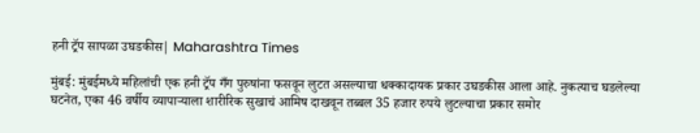हनी ट्रॅप सापळा उघडकीस| Maharashtra Times

मुंबई: मुंबईमध्ये महिलांची एक हनी ट्रॅप गँग पुरुषांना फसवून लुटत असल्याचा धक्कादायक प्रकार उघडकीस आला आहे. नुकत्याच घडलेल्या घटनेत, एका 46 वर्षीय व्यापाऱ्याला शारीरिक सुखाचं आमिष दाखवून तब्बल 35 हजार रुपये लुटल्याचा प्रकार समोर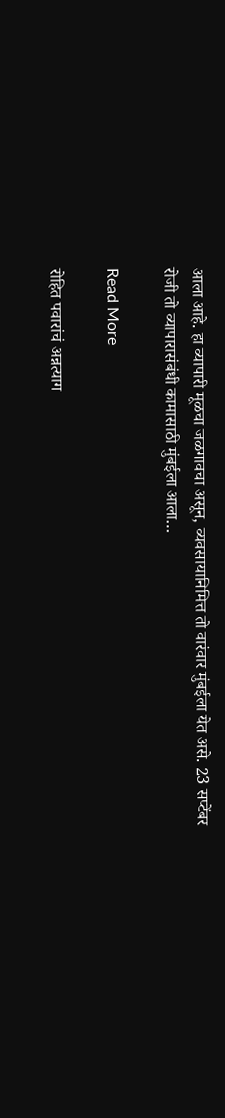आला आहे. हा व्यापारी मूळचा जळगावचा असून, व्यवसायानिमित्त तो वारंवार मुंबईला येत असे. 23 सप्टेंबर रोजी तो व्यापारासंबंधी कामासाठी मुंबईला आला…

Read More

रोहित पवारांचं अन्नत्याग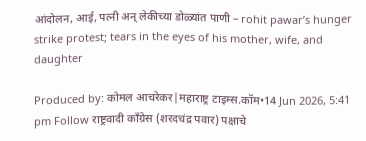आंदोलन, आई, पत्नी अन् लेकीच्या डोळ्यांत पाणी – rohit pawar’s hunger strike protest; tears in the eyes of his mother, wife, and daughter

Produced by: कोमल आचरेकर|महाराष्ट्र टाइम्स.कॉम•14 Jun 2026, 5:41 pm Follow राष्ट्रवादी काँग्रेस (शरदचंद्र पवार) पक्षाचे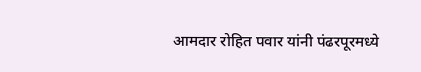आमदार रोहित पवार यांनी पंढरपूरमध्ये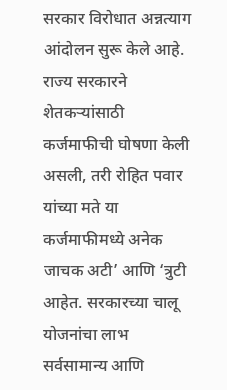सरकार विरोधात अन्नत्याग आंदोलन सुरू केले आहे. राज्य सरकारने शेतकऱ्यांसाठी कर्जमाफीची घोषणा केली असली, तरी रोहित पवार यांच्या मते या कर्जमाफीमध्ये अनेक जाचक अटी’ आणि ‘त्रुटी आहेत. सरकारच्या चालू योजनांचा लाभ सर्वसामान्य आणि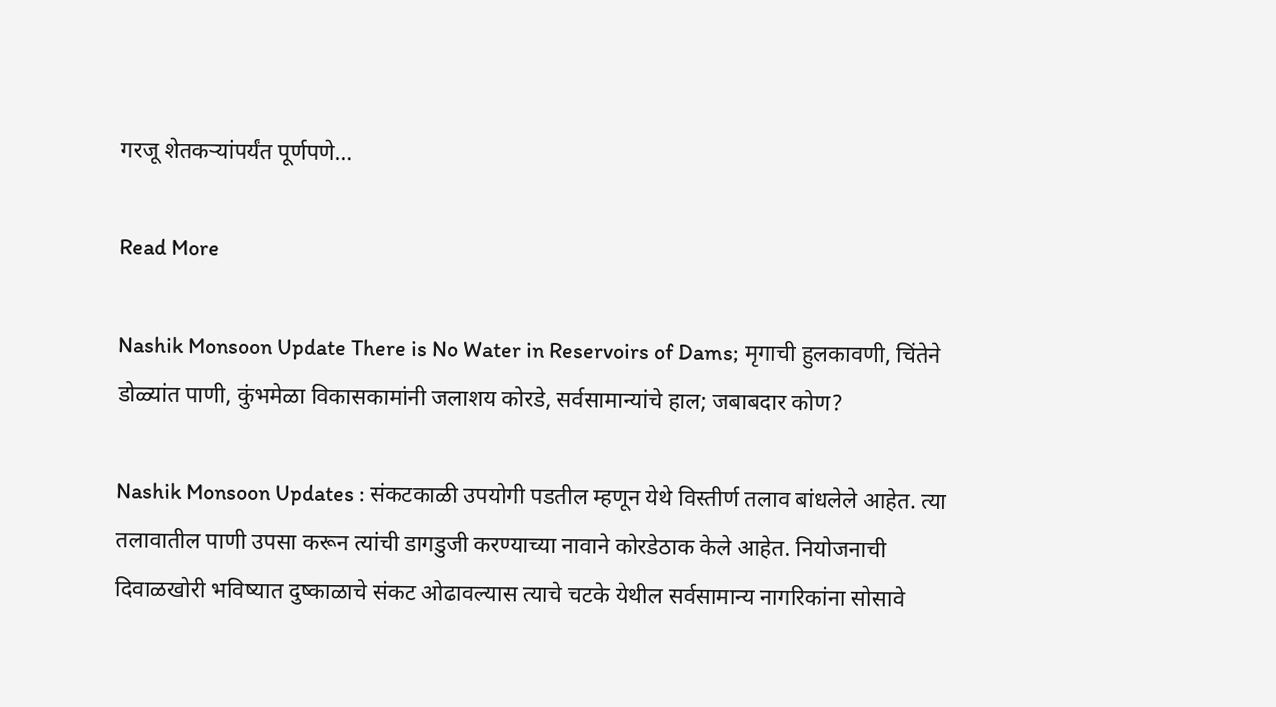गरजू शेतकऱ्यांपर्यंत पूर्णपणे…

Read More

Nashik Monsoon Update There is No Water in Reservoirs of Dams; मृगाची हुलकावणी, चिंतेने डोळ्यांत पाणी, कुंभमेळा विकासकामांनी जलाशय कोरडे, सर्वसामान्यांचे हाल; जबाबदार कोण?

Nashik Monsoon Updates : संकटकाळी उपयोगी पडतील म्हणून येथे विस्तीर्ण तलाव बांधलेले आहेत. त्या तलावातील पाणी उपसा करून त्यांची डागडुजी करण्याच्या नावाने कोरडेठाक केले आहेत. नियोजनाची दिवाळखोरी भविष्यात दुष्काळाचे संकट ओढावल्यास त्याचे चटके येथील सर्वसामान्य नागरिकांना सोसावे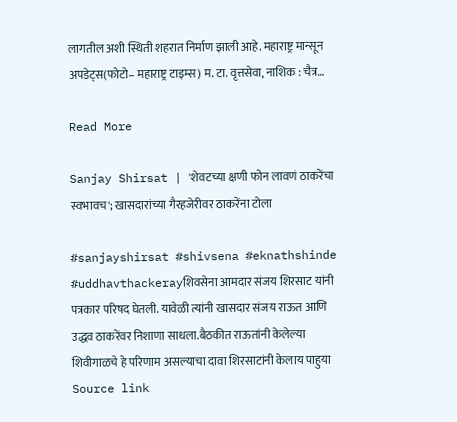लागतील अशी स्थिती शहरात निर्माण झाली आहे. महाराष्ट्र मान्सून अपडेट्स(फोटो– महाराष्ट्र टाइम्स) म. टा. वृत्तसेवा, नाशिक : चैत्र…

Read More

Sanjay Shirsat | 'शेवटच्या क्षणी फोन लावणं ठाकरेंचा स्वभावच'; खासदारांच्या गैरहजेरीवर ठाकरेंना टोला

#sanjayshirsat #shivsena #eknathshinde #uddhavthackerayशिवसेना आमदार संजय शिरसाट यांनी पत्रकार परिषद घेतली. यावेळी त्यांनी खासदार संजय राऊत आणि उद्धव ठाकरेंवर निशाणा साधला.बैठकीत राऊतांनी केलेल्या शिवीगाळचे हे परिणाम असल्याचा दावा शिरसाटांनी केलाय पाहुया Source link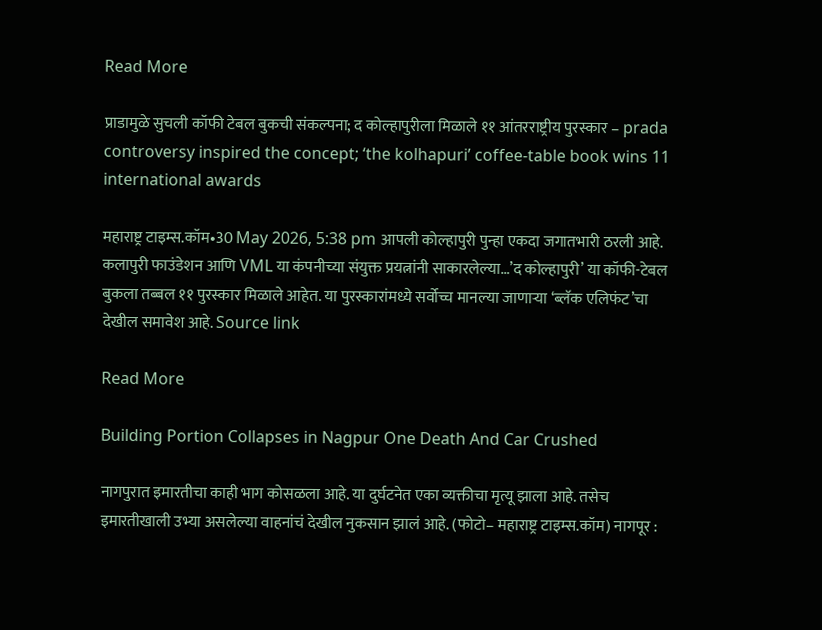Read More

प्राडामुळे सुचली कॉफी टेबल बुकची संकल्पना; द कोल्हापुरीला मिळाले ११ आंतरराष्ट्रीय पुरस्कार – prada controversy inspired the concept; ‘the kolhapuri’ coffee-table book wins 11 international awards

महाराष्ट्र टाइम्स.कॉम•30 May 2026, 5:38 pm आपली कोल्हापुरी पुन्हा एकदा जगातभारी ठरली आहे. कलापुरी फाउंडेशन आणि VML या कंपनीच्या संयुक्त प्रयत्नांनी साकारलेल्या…’द कोल्हापुरी’ या कॉफी-टेबल बुकला तब्बल ११ पुरस्कार मिळाले आहेत. या पुरस्कारांमध्ये सर्वोच्च मानल्या जाणाऱ्या ‘ब्लॅक एलिफंट’चा देखील समावेश आहे. Source link

Read More

Building Portion Collapses in Nagpur One Death And Car Crushed

नागपुरात इमारतीचा काही भाग कोसळला आहे. या दुर्घटनेत एका व्यक्तीचा मृत्यू झाला आहे. तसेच इमारतीखाली उभ्या असलेल्या वाहनांचं देखील नुकसान झालं आहे. (फोटो– महाराष्ट्र टाइम्स.कॉम) नागपूर :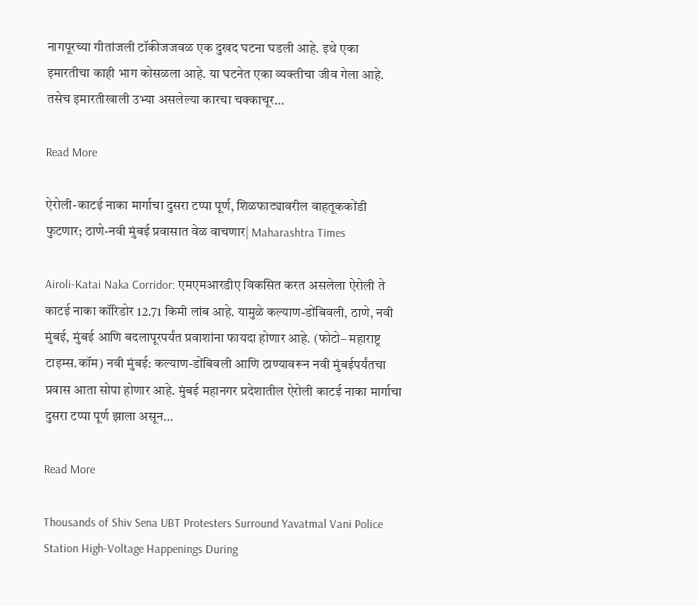नागपूरच्या गीतांजली टॉकीजजवळ एक दुखद घटना घडली आहे. इथे एका इमारतीचा काही भाग कोसळला आहे. या घटनेत एका व्यक्तीचा जीव गेला आहे. तसेच इमारतीखाली उभ्या असलेल्या कारचा चक्काचूर…

Read More

ऐरोली-काटई नाका मार्गाचा दुसरा टप्पा पूर्ण, शिळफाट्यावरील वाहतूककोंडी फुटणार; ठाणे-नवी मुंबई प्रवासात वेळ वाचणार| Maharashtra Times

Airoli-Katai Naka Corridor: एमएमआरडीए विकसित करत असलेला ऐरोली ते काटई नाका कॉरिडोर 12.71 किमी लांब आहे. यामुळे कल्याण-डोंबिवली, ठाणे, नवी मुंबई, मुंबई आणि बदलापूरपर्यंत प्रवाशांना फायदा होणार आहे. (फोटो– महाराष्ट्र टाइम्स.कॉम) नवी मुंबई: कल्याण-डोंबिवली आणि ठाण्यावरून नवी मुंबईपर्यंतचा प्रवास आता सोपा होणार आहे. मुंबई महानगर प्रदेशातील ऐरोली काटई नाका मार्गाचा दुसरा टप्पा पूर्ण झाला असून…

Read More

Thousands of Shiv Sena UBT Protesters Surround Yavatmal Vani Police Station High-Voltage Happenings During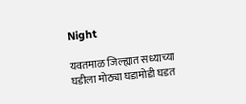Night

यवतमाळ जिल्ह्यात सध्याच्या घडीला मोठ्या घडामोडी घडत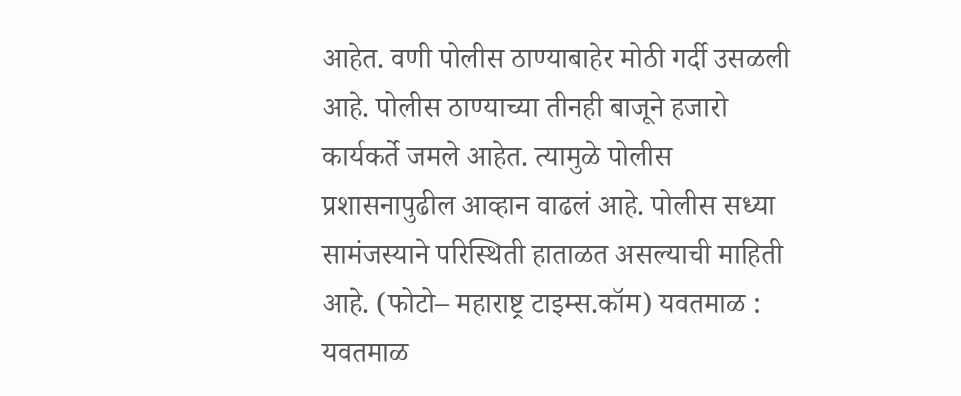आहेत. वणी पोलीस ठाण्याबाहेर मोठी गर्दी उसळली आहे. पोलीस ठाण्याच्या तीनही बाजूने हजारो कार्यकर्ते जमले आहेत. त्यामुळे पोलीस प्रशासनापुढील आव्हान वाढलं आहे. पोलीस सध्या सामंजस्याने परिस्थिती हाताळत असल्याची माहिती आहे. (फोटो– महाराष्ट्र टाइम्स.कॉम) यवतमाळ : यवतमाळ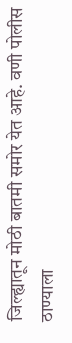जिल्ह्यातून मोठी बातमी समोर येत आहे. वणी पोलीस ठाण्याला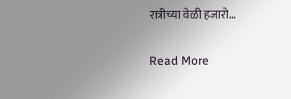रात्रीच्या वेळी हजारो…

Read More